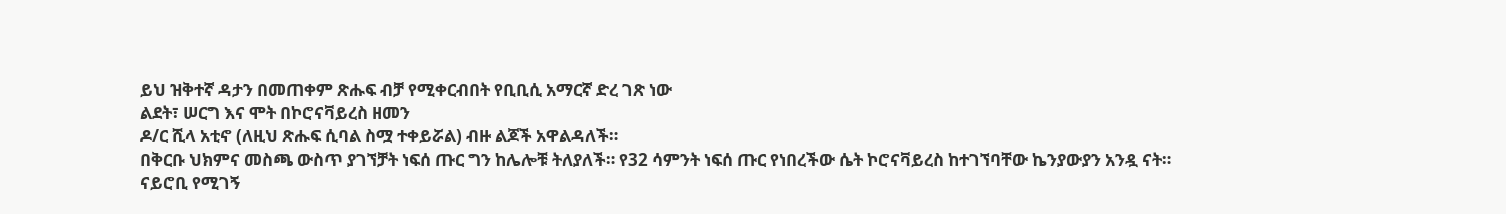ይህ ዝቅተኛ ዳታን በመጠቀም ጽሑፍ ብቻ የሚቀርብበት የቢቢሲ አማርኛ ድረ ገጽ ነው
ልደት፣ ሠርግ እና ሞት በኮሮናቫይረስ ዘመን
ዶ/ር ሺላ አቲኖ (ለዚህ ጽሑፍ ሲባል ስሟ ተቀይሯል) ብዙ ልጆች አዋልዳለች።
በቅርቡ ህክምና መስጫ ውስጥ ያገኘቻት ነፍሰ ጡር ግን ከሌሎቹ ትለያለች። የ32 ሳምንት ነፍሰ ጡር የነበረችው ሴት ኮሮናቫይረስ ከተገኘባቸው ኬንያውያን አንዷ ናት።
ናይሮቢ የሚገኝ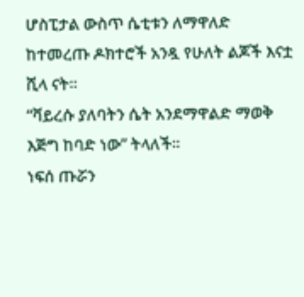ሆስፒታል ውስጥ ሴቲቱን ለማዋለድ ከተመረጡ ዶክተሮች አንዷ የሁለት ልጆች እናቷ ሺላ ናት።
“ቫይረሱ ያለባትን ሴት አንደማዋልድ ማወቅ እጅግ ከባድ ነው” ትላለች።
ነፍሰ ጡሯን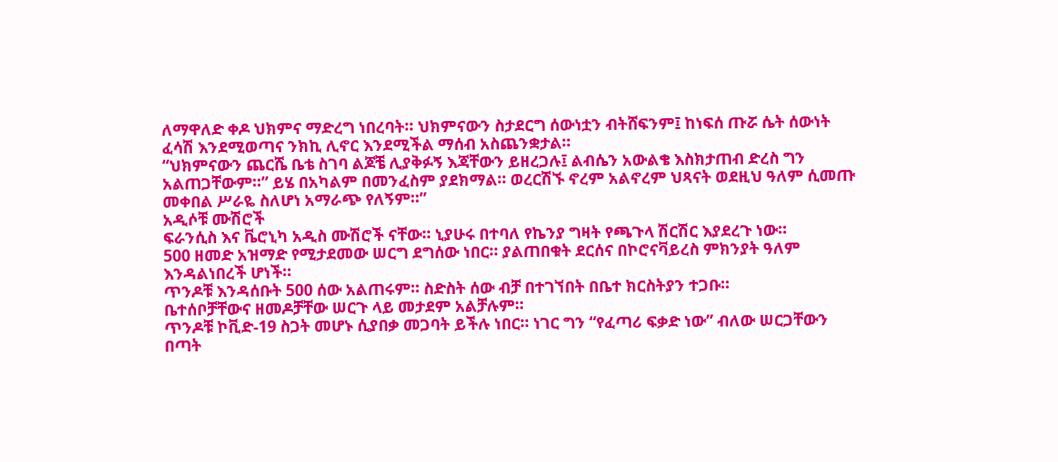ለማዋለድ ቀዶ ህክምና ማድረግ ነበረባት። ህክምናውን ስታደርግ ሰውነቷን ብትሸፍንም፤ ከነፍሰ ጡሯ ሴት ሰውነት ፈሳሽ እንደሚወጣና ንክኪ ሊኖር እንደሚችል ማሰብ አስጨንቋታል።
“ህክምናውን ጨርሼ ቤቴ ስገባ ልጆቼ ሊያቅፉኝ እጃቸውን ይዘረጋሉ፤ ልብሴን አውልቄ እስክታጠብ ድረስ ግን አልጠጋቸውም።” ይሄ በአካልም በመንፈስም ያደክማል። ወረርሽኙ ኖረም አልኖረም ህጻናት ወደዚህ ዓለም ሲመጡ መቀበል ሥራዬ ስለሆነ አማራጭ የለኝም።”
አዲሶቹ ሙሽሮች
ፍራንሲስ እና ቬሮኒካ አዲስ ሙሽሮች ናቸው። ኒያሁሩ በተባለ የኬንያ ግዛት የጫጉላ ሽርሽር እያደረጉ ነው።
500 ዘመድ አዝማድ የሚታደመው ሠርግ ደግሰው ነበር። ያልጠበቁት ደርሰና በኮሮናቫይረስ ምክንያት ዓለም እንዳልነበረች ሆነች።
ጥንዶቹ እንዳሰቡት 500 ሰው አልጠሩም። ስድስት ሰው ብቻ በተገኘበት በቤተ ክርስትያን ተጋቡ።
ቤተሰቦቻቸውና ዘመዶቻቸው ሠርጉ ላይ መታደም አልቻሉም።
ጥንዶቹ ኮቪድ-19 ስጋት መሆኑ ሲያበቃ መጋባት ይችሉ ነበር። ነገር ግን “የፈጣሪ ፍቃድ ነው” ብለው ሠርጋቸውን በጣት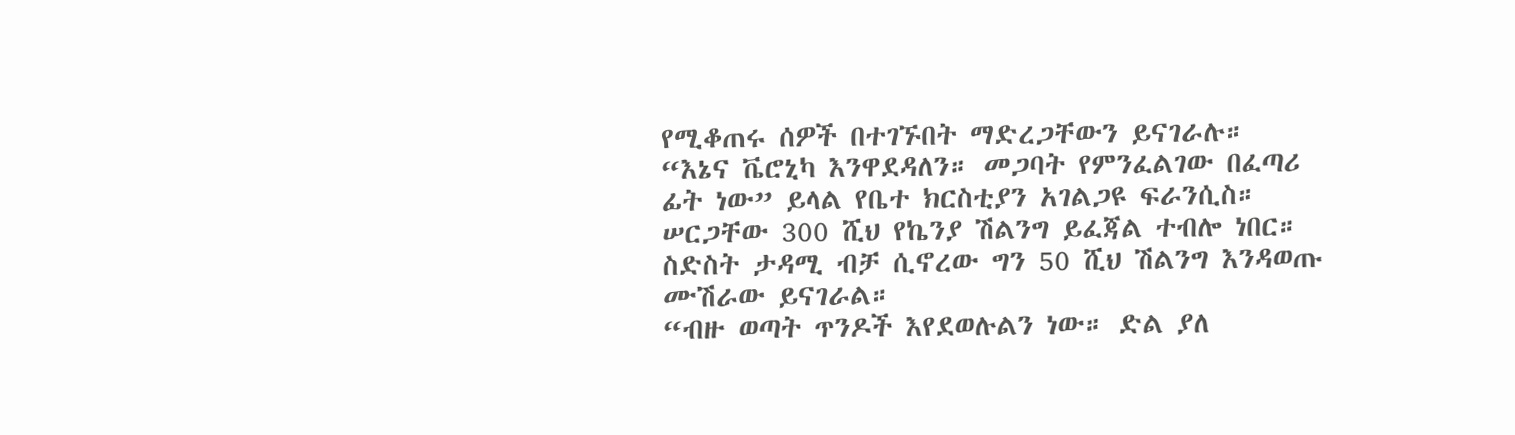የሚቆጠሩ ሰዎች በተገኙበት ማድረጋቸውን ይናገራሉ።
“እኔና ቬሮኒካ እንዋደዳለን። መጋባት የምንፈልገው በፈጣሪ ፊት ነው” ይላል የቤተ ክርስቲያን አገልጋዩ ፍራንሲስ።
ሠርጋቸው 300 ሺህ የኬንያ ሽልንግ ይፈጃል ተብሎ ነበር። ስድስት ታዳሚ ብቻ ሲኖረው ግን 50 ሺህ ሽልንግ እንዳወጡ ሙሽራው ይናገራል።
“ብዙ ወጣት ጥንዶች እየደወሉልን ነው። ድል ያለ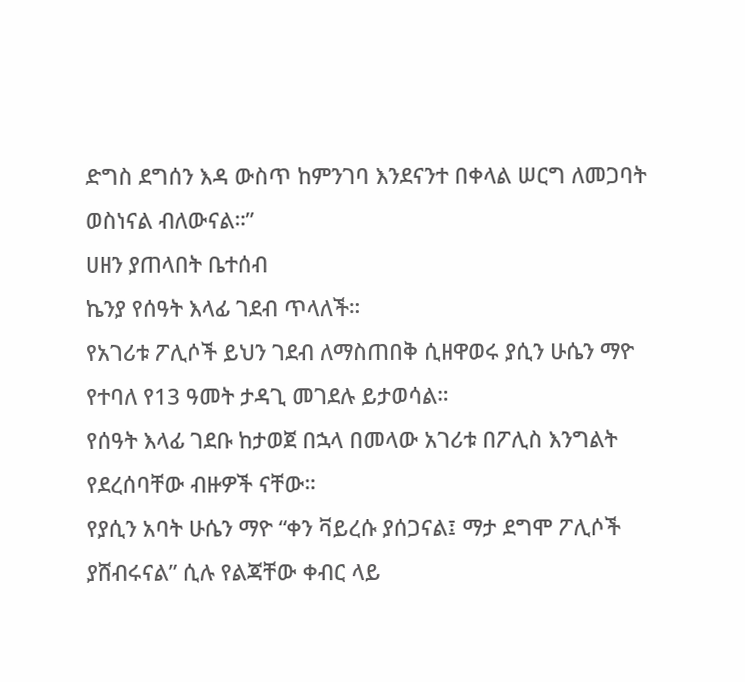ድግስ ደግሰን እዳ ውስጥ ከምንገባ እንደናንተ በቀላል ሠርግ ለመጋባት ወስነናል ብለውናል።”
ሀዘን ያጠላበት ቤተሰብ
ኬንያ የሰዓት እላፊ ገደብ ጥላለች።
የአገሪቱ ፖሊሶች ይህን ገደብ ለማስጠበቅ ሲዘዋወሩ ያሲን ሁሴን ማዮ የተባለ የ13 ዓመት ታዳጊ መገደሉ ይታወሳል።
የሰዓት እላፊ ገደቡ ከታወጀ በኋላ በመላው አገሪቱ በፖሊስ እንግልት የደረሰባቸው ብዙዎች ናቸው።
የያሲን አባት ሁሴን ማዮ “ቀን ቫይረሱ ያሰጋናል፤ ማታ ደግሞ ፖሊሶች ያሸብሩናል” ሲሉ የልጃቸው ቀብር ላይ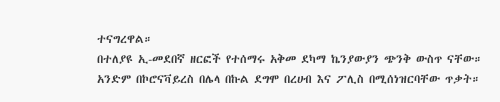ተናግረዋል።
በተለያዩ ኢ-መደበኛ ዘርፎች የተሰማሩ አቅመ ደካማ ኬንያውያን ጭንቅ ውስጥ ናቸው። አንድም በኮሮናቫይረስ በሌላ በኩል ደግሞ በረሀብ እና ፖሊስ በሚሰነዝርባቸው ጥቃት።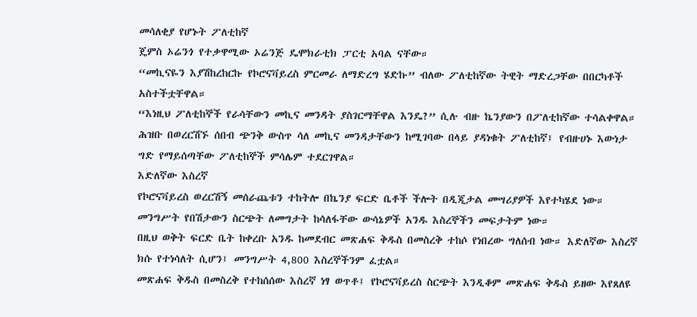መሳለቂያ የሆኑት ፖለቲከኛ
ጄምስ ኦሬንጎ የተቃዋሚው ኦሬንጅ ዴሞክራቲክ ፓርቲ አባል ናቸው።
“መኪናዬን እያሽከረከርኩ የኮሮናቫይረስ ምርመራ ለማድረግ ሄድኩ” ብለው ፖለቲከኛው ትዊት ማድረጋቸው በበርካቶች አስተችቷቸዋል።
“እነዚህ ፖለቲከኞች የራሳቸውን መኪና መንዳት ያስገርማቸዋል እንዴ?” ሲሉ ብዙ ኬንያውን በፖለቲከኛው ተሳልቀዋል።
ሕዝቡ በወረርሽኙ ሰበብ ጭንቅ ውስጥ ሳለ መኪና መንዳታቸውን ከሚገባው በላይ ያዳነቁት ፖለቲከኛ፤ የብዙሀኑ እውነታ ግድ የማይሰጣቸው ፖለቲከኞች ምሳሌም ተደርገዋል።
እድለኛው እስረኛ
የኮሮናቫይረስ ወረርሽኝ መሰራጨቱን ተከትሎ በኬንያ ፍርድ ቤቶች ችሎት በዲጂታል መሣሪያዎች እየተካሄደ ነው። መንግሥት የበሽታውን ስርጭት ለመግታት ከሳለፋቸው ውሳኔዎች አንዱ እስረኞችን መፍታትም ነው።
በዚህ ወቅት ፍርድ ቤት ከቀረቡ አንዱ ከመደብር መጽሐፍ ቅዱስ በመስረቅ ተከሶ የነበረው ግለሰብ ነው። እድለኛው እስረኛ ክሱ የተነሳለት ሲሆን፤ መንግሥት 4,800 እስረኞችንም ፈቷል።
መጽሐፍ ቅዱስ በመስረቅ የተከሰሰው እስረኛ ነፃ ወጥቶ፤ የኮሮናቫይረስ ስርጭት እንዲቆም መጽሐፍ ቅዱስ ይዘው እየጸለዩ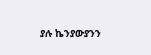ያሉ ኬንያውያንን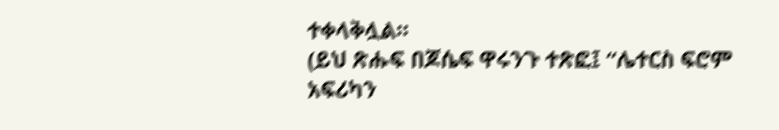ተቀላቅሏል።
(ይህ ጽሑፍ በጆሴፍ ዋሩንጉ ተጽፎ፤ “ሌተርስ ፍሮም አፍሪካን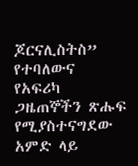ጆርናሊስትስ” የተባለውና የአፍሪካ ጋዜጠኞችን ጽሑፍ የሚያስተናግደው አምድ ላይ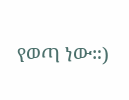የወጣ ነው።)